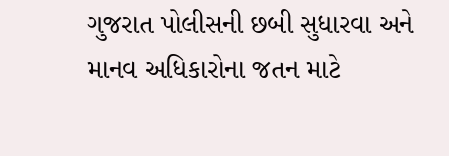ગુજરાત પોલીસની છબી સુધારવા અને માનવ અધિકારોના જતન માટે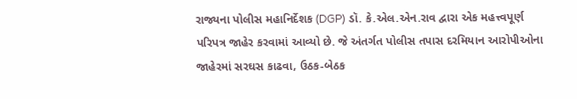રાજ્યના પોલીસ મહાનિર્દેશક (DGP) ડૉ. કે.એલ.એન.રાવ દ્વારા એક મહત્ત્વપૂર્ણ પરિપત્ર જાહેર કરવામાં આવ્યો છે. જે અંતર્ગત પોલીસ તપાસ દરમિયાન આરોપીઓના જાહેરમાં સરઘસ કાઢવા, ઉઠક-બેઠક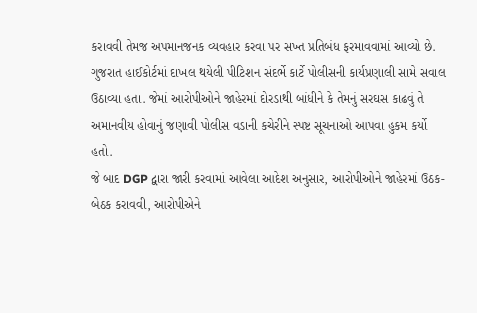કરાવવી તેમજ અપમાનજનક વ્યવહાર કરવા પર સખ્ત પ્રતિબંધ ફરમાવવામાં આવ્યો છે.
ગુજરાત હાઈકોર્ટમાં દાખલ થયેલી પીટિશન સંદર્ભે કાર્ટે પોલીસની કાર્યપ્રણાલી સામે સવાલ ઉઠાવ્યા હતા. જેમાં આરોપીઓને જાહેરમાં દોરડાથી બાંધીને કે તેમનું સરઘસ કાઢવું તે અમાનવીય હોવાનું જણાવી પોલીસ વડાની કચેરીને સ્પષ્ટ સૂચનાઓ આપવા હુકમ કર્યો હતો.
જે બાદ DGP દ્વારા જારી કરવામાં આવેલા આદેશ અનુસાર, આરોપીઓને જાહેરમાં ઉઠક-બેઠક કરાવવી, આરોપીએને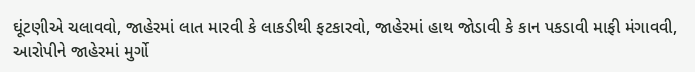ઘૂંટણીએ ચલાવવો, જાહેરમાં લાત મારવી કે લાકડીથી ફટકારવો, જાહેરમાં હાથ જોડાવી કે કાન પકડાવી માફી મંગાવવી, આરોપીને જાહેરમાં મુર્ગો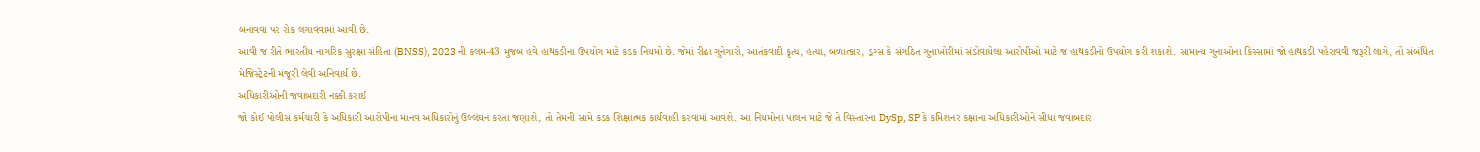બનાવવા પર રોક લગાવવામાં આવી છે.
આવી જ રીતે ભારતીય નાગરિક સુરક્ષા સંહિતા (BNSS), 2023 ની કલમ-43 મુજબ હવે હાથકડીના ઉપયોગ માટે કડક નિયમો છે. જેમાં રીઢા ગુનેગારો, આતંકવાદી કૃત્ય, હત્યા, બળાત્કાર, ડ્રગ્સ કે સંગઠિત ગુનાખોરીમાં સંડોવાયેલા આરોપીઓ માટે જ હાથકડીનો ઉપયોગ કરી શકાશે. સામાન્ય ગુનાઓના કિસ્સામાં જો હાથકડી પહેરાવવી જરૂરી લાગે, તો સંબંધિત મેજિસ્ટ્રેટની મંજૂરી લેવી અનિવાર્ય છે.
અધિકારીઓની જવાબદારી નક્કી કરાઈ
જો કોઈ પોલીસ કર્મચારી કે અધિકારી આરોપીના માનવ અધિકારોનું ઉલ્લંઘન કરતા જણાશે, તો તેમની સામે કડક શિક્ષાત્મક કાર્યવાહી કરવામાં આવશે. આ નિયમોના પાલન માટે જે તે વિસ્તારના DySp, SP કે કમિશનર કક્ષાના અધિકારીઓને સીધા જવાબદાર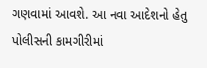ગણવામાં આવશે. આ નવા આદેશનો હેતુ પોલીસની કામગીરીમાં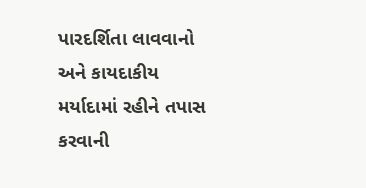પારદર્શિતા લાવવાનો અને કાયદાકીય મર્યાદામાં રહીને તપાસ કરવાની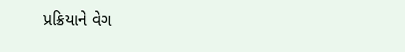પ્રક્રિયાને વેગ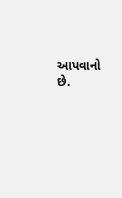આપવાનો છે.